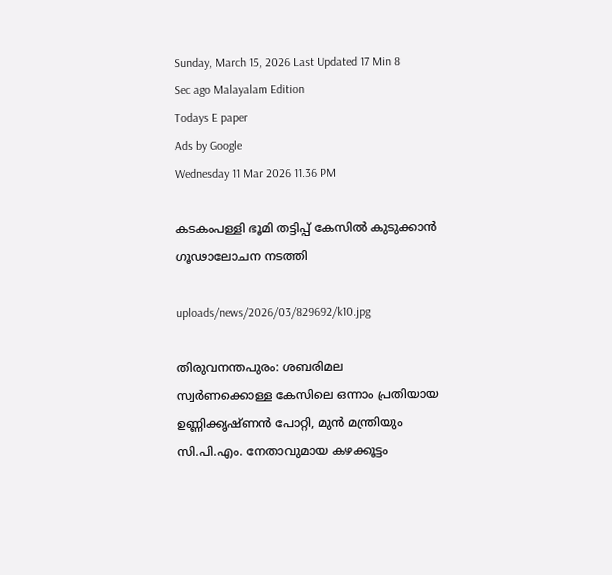Sunday, March 15, 2026 Last Updated 17 Min 8 Sec ago Malayalam Edition
Todays E paper
Ads by Google
Wednesday 11 Mar 2026 11.36 PM

കടകംപള്ളി ഭൂമി തട്ടിപ്പ്‌ കേസില്‍ കുടുക്കാന്‍ ഗൂഢാലോചന നടത്തി

uploads/news/2026/03/829692/k10.jpg

തിരുവനന്തപുരം: ശബരിമല സ്വര്‍ണക്കൊള്ള കേസിലെ ഒന്നാം പ്രതിയായ ഉണ്ണിക്കൃഷ്‌ണന്‍ പോറ്റി, മുന്‍ മന്ത്രിയും സി.പി.എം. നേതാവുമായ കഴക്കൂട്ടം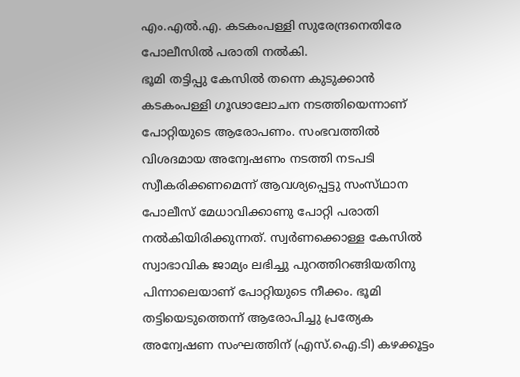എം.എല്‍.എ. കടകംപള്ളി സുരേന്ദ്രനെതിരേ പോലീസില്‍ പരാതി നല്‍കി.
ഭൂമി തട്ടിപ്പു കേസില്‍ തന്നെ കുടുക്കാന്‍ കടകംപള്ളി ഗൂഢാലോചന നടത്തിയെന്നാണ്‌ പോറ്റിയുടെ ആരോപണം. സംഭവത്തില്‍ വിശദമായ അന്വേഷണം നടത്തി നടപടി സ്വീകരിക്കണമെന്ന്‌ ആവശ്യപ്പെട്ടു സംസ്‌ഥാന പോലീസ്‌ മേധാവിക്കാണു പോറ്റി പരാതി നല്‍കിയിരിക്കുന്നത്‌. സ്വര്‍ണക്കൊള്ള കേസില്‍ സ്വാഭാവിക ജാമ്യം ലഭിച്ചു പുറത്തിറങ്ങിയതിനു പിന്നാലെയാണ്‌ പോറ്റിയുടെ നീക്കം. ഭൂമി തട്ടിയെടുത്തെന്ന്‌ ആരോപിച്ചു പ്രത്യേക അന്വേഷണ സംഘത്തിന്‌ (എസ്‌.ഐ.ടി) കഴക്കൂട്ടം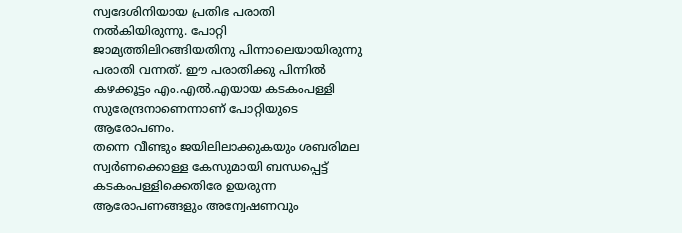സ്വദേശിനിയായ പ്രതിഭ പരാതി നല്‍കിയിരുന്നു. പോറ്റി ജാമ്യത്തിലിറങ്ങിയതിനു പിന്നാലെയായിരുന്നു പരാതി വന്നത്‌. ഈ പരാതിക്കു പിന്നില്‍ കഴക്കൂട്ടം എം.എല്‍.എയായ കടകംപള്ളി സുരേന്ദ്രനാണെന്നാണ്‌ പോറ്റിയുടെ ആരോപണം.
തന്നെ വീണ്ടും ജയിലിലാക്കുകയും ശബരിമല സ്വര്‍ണക്കൊള്ള കേസുമായി ബന്ധപ്പെട്ട്‌ കടകംപള്ളിക്കെതിരേ ഉയരുന്ന ആരോപണങ്ങളും അന്വേഷണവും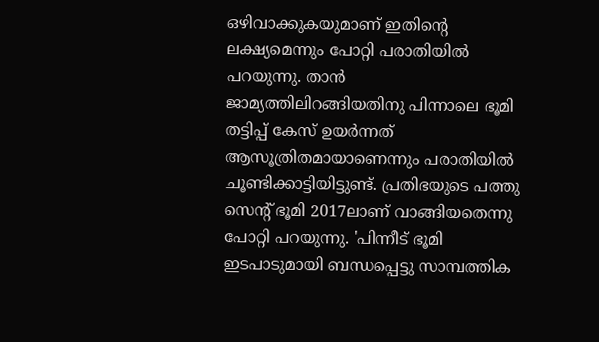ഒഴിവാക്കുകയുമാണ്‌ ഇതിന്റെ ലക്ഷ്യമെന്നും പോറ്റി പരാതിയില്‍ പറയുന്നു. താന്‍ ജാമ്യത്തിലിറങ്ങിയതിനു പിന്നാലെ ഭൂമി തട്ടിപ്പ്‌ കേസ്‌ ഉയര്‍ന്നത്‌ ആസൂത്രിതമായാണെന്നും പരാതിയില്‍ ചൂണ്ടിക്കാട്ടിയിട്ടുണ്ട്‌. പ്രതിഭയുടെ പത്തു സെന്റ്‌ ഭൂമി 2017ലാണ്‌ വാങ്ങിയതെന്നു പോറ്റി പറയുന്നു. 'പിന്നീട്‌ ഭൂമി ഇടപാടുമായി ബന്ധപ്പെട്ടു സാമ്പത്തിക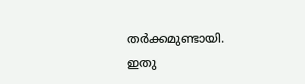തര്‍ക്കമുണ്ടായി. ഇതു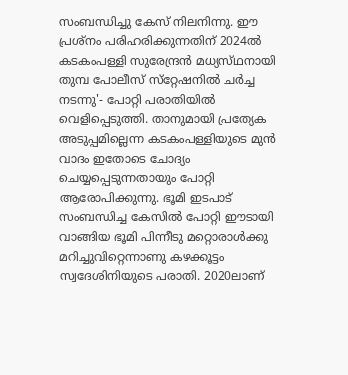സംബന്ധിച്ചു കേസ്‌ നിലനിന്നു. ഈ പ്രശ്‌നം പരിഹരിക്കുന്നതിന്‌ 2024ല്‍ കടകംപള്ളി സുരേന്ദ്രന്‍ മധ്യസ്‌ഥനായി തുമ്പ പോലീസ്‌ സ്‌റ്റേഷനില്‍ ചര്‍ച്ച നടന്നു'- പോറ്റി പരാതിയില്‍ വെളിപ്പെടുത്തി. താനുമായി പ്രത്യേക അടുപ്പമില്ലെന്ന കടകംപള്ളിയുടെ മുന്‍ വാദം ഇതോടെ ചോദ്യം ചെയ്യപ്പെടുന്നതായും പോറ്റി ആരോപിക്കുന്നു. ഭൂമി ഇടപാട്‌ സംബന്ധിച്ച കേസില്‍ പോറ്റി ഈടായി വാങ്ങിയ ഭൂമി പിന്നീടു മറ്റൊരാള്‍ക്കു മറിച്ചുവിറ്റെന്നാണു കഴക്കൂട്ടം സ്വദേശിനിയുടെ പരാതി. 2020ലാണ്‌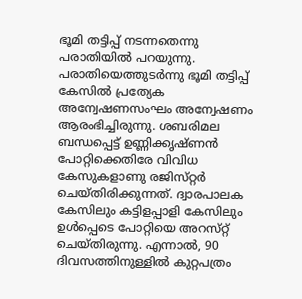ഭൂമി തട്ടിപ്പ്‌ നടന്നതെന്നു പരാതിയില്‍ പറയുന്നു. പരാതിയെത്തുടര്‍ന്നു ഭൂമി തട്ടിപ്പ്‌ കേസില്‍ പ്രത്യേക അന്വേഷണസംഘം അന്വേഷണം ആരംഭിച്ചിരുന്നു. ശബരിമല ബന്ധപ്പെട്ട്‌ ഉണ്ണിക്കൃഷ്‌ണന്‍ പോറ്റിക്കെതിരേ വിവിധ കേസുകളാണു രജിസ്‌റ്റര്‍ ചെയ്‌തിരിക്കുന്നത്‌. ദ്വാരപാലക കേസിലും കട്ടിളപ്പാളി കേസിലും ഉള്‍പ്പെടെ പോറ്റിയെ അറസ്‌റ്റ്‌ ചെയ്‌തിരുന്നു. എന്നാല്‍, 90 ദിവസത്തിനുള്ളില്‍ കുറ്റപത്രം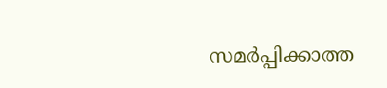സമര്‍പ്പിക്കാത്ത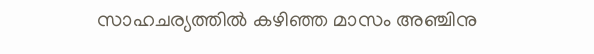സാഹചര്യത്തില്‍ കഴിഞ്ഞ മാസം അഞ്ചിനു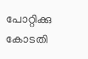പോറ്റിക്കു കോടതി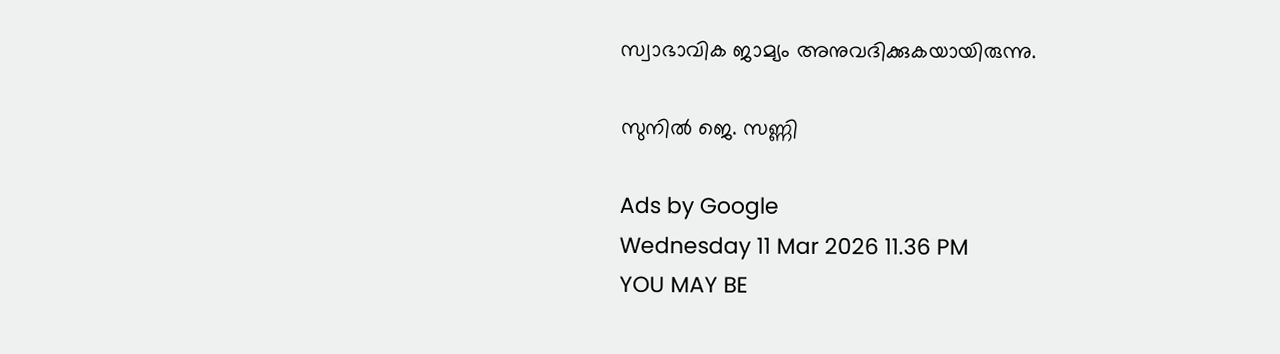സ്വാഭാവിക ജാമ്യം അനുവദിക്കുകയായിരുന്നു.

സുനില്‍ ജെ. സണ്ണി

Ads by Google
Wednesday 11 Mar 2026 11.36 PM
YOU MAY BE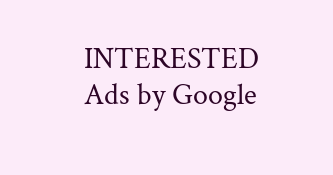INTERESTED
Ads by Google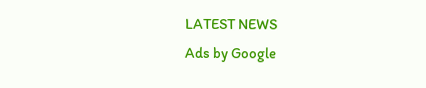LATEST NEWS
Ads by Google